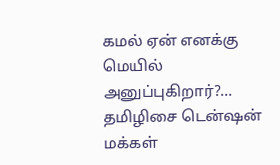கமல் ஏன் எனக்கு மெயில் அனுப்புகிறார்?... தமிழிசை டென்ஷன்
மக்கள்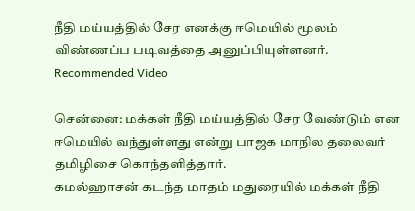நீதி மய்யத்தில் சேர எனக்கு ஈமெயில் மூலம் விண்ணப்ப படிவத்தை அனுப்பியுள்ளனர்.
Recommended Video

சென்னை: மக்கள் நீதி மய்யத்தில் சேர வேண்டும் என ஈமெயில் வந்துள்ளது என்று பாஜக மாநில தலைவர் தமிழிசை கொந்தளித்தார்.
கமல்ஹாசன் கடந்த மாதம் மதுரையில் மக்கள் நீதி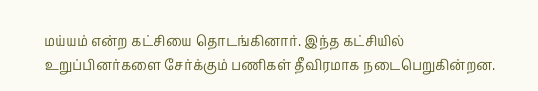மய்யம் என்ற கட்சியை தொடங்கினார். இந்த கட்சியில் உறுப்பினர்களை சேர்க்கும் பணிகள் தீவிரமாக நடைபெறுகின்றன.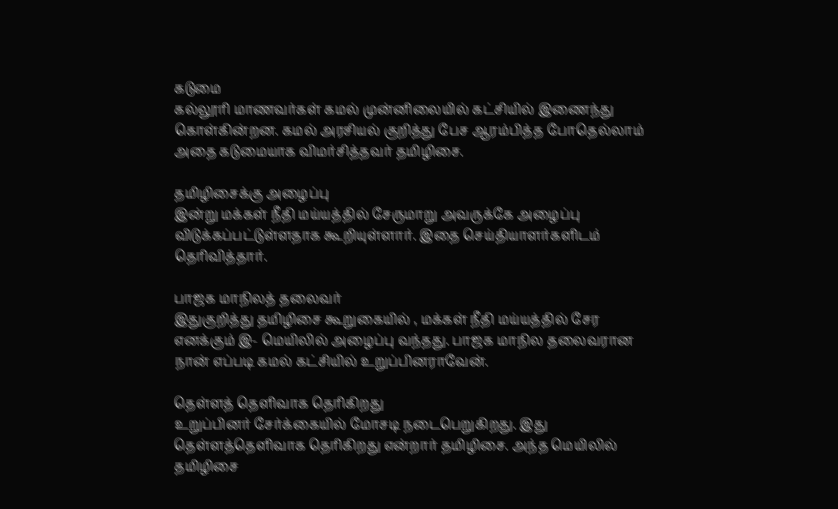கடுமை
கல்லூரி மாணவர்கள் கமல் முன்னிலையில் கட்சியில் இணைந்து கொள்கின்றன. கமல் அரசியல் குறித்து பேச ஆரம்பித்த போதெல்லாம் அதை கடுமையாக விமர்சித்தவர் தமிழிசை.

தமிழிசைக்கு அழைப்பு
இன்று மக்கள் நீதி மய்யத்தில் சேருமாறு அவருக்கே அழைப்பு விடுக்கப்பட்டுள்ளதாக கூறியுள்ளார். இதை செய்தியாளர்களிடம் தெரிவித்தார்.

பாஜக மாநிலத் தலைவர்
இதுகுறித்து தமிழிசை கூறுகையில் , மக்கள் நீதி மய்யத்தில் சேர எனக்கும் இ- மெயிலில் அழைப்பு வந்தது. பாஜக மாநில தலைவரான நான் எப்படி கமல் கட்சியில் உறுப்பினராவேன்.

தெள்ளத் தெளிவாக தெரிகிறது
உறுப்பினர் சேர்க்கையில் மோசடி நடைபெறுகிறது. இது தெள்ளத்தெளிவாக தெரிகிறது என்றார் தமிழிசை. அந்த மெயிலில் தமிழிசை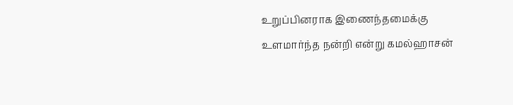உறுப்பினராக இணைந்தமைக்கு உளமார்ந்த நன்றி என்று கமல்ஹாசன்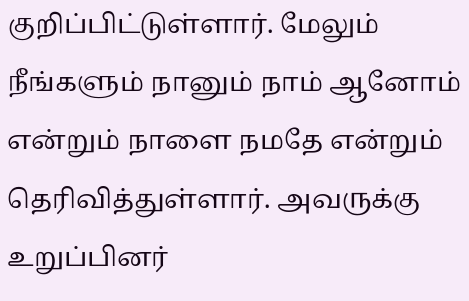குறிப்பிட்டுள்ளார். மேலும் நீங்களும் நானும் நாம் ஆனோம் என்றும் நாளை நமதே என்றும் தெரிவித்துள்ளார். அவருக்கு உறுப்பினர்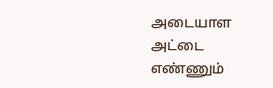அடையாள அட்டை எண்ணும்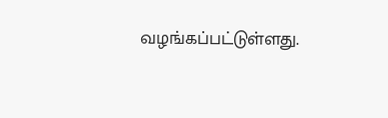வழங்கப்பட்டுள்ளது.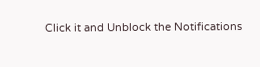Click it and Unblock the Notifications